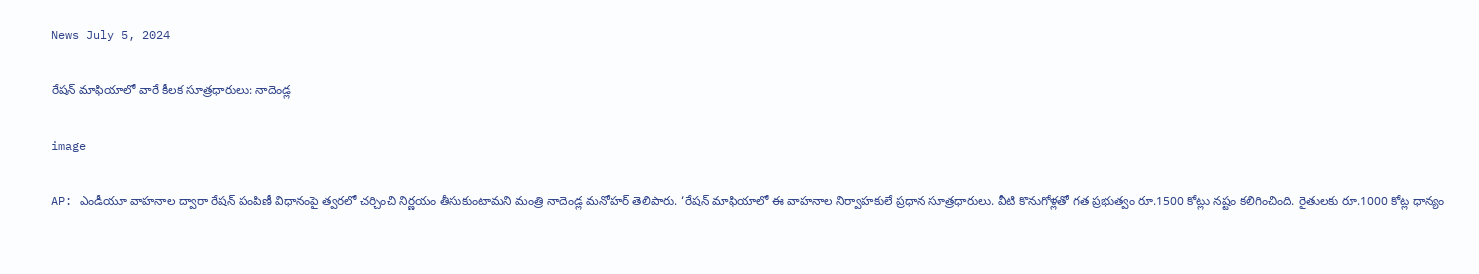News July 5, 2024

రేషన్ మాఫియాలో వారే కీలక సూత్రధారులు: నాదెండ్ల

image

AP: ఎండీయూ వాహనాల ద్వారా రేషన్ పంపిణీ విధానంపై త్వరలో చర్చించి నిర్ణయం తీసుకుంటామని మంత్రి నాదెండ్ల మనోహర్ తెలిపారు. ‘రేషన్ మాఫియాలో ఈ వాహనాల నిర్వాహకులే ప్రధాన సూత్రధారులు. వీటి కొనుగోళ్లతో గత ప్రభుత్వం రూ.1500 కోట్లు నష్టం కలిగించింది. రైతులకు రూ.1000 కోట్ల ధాన్యం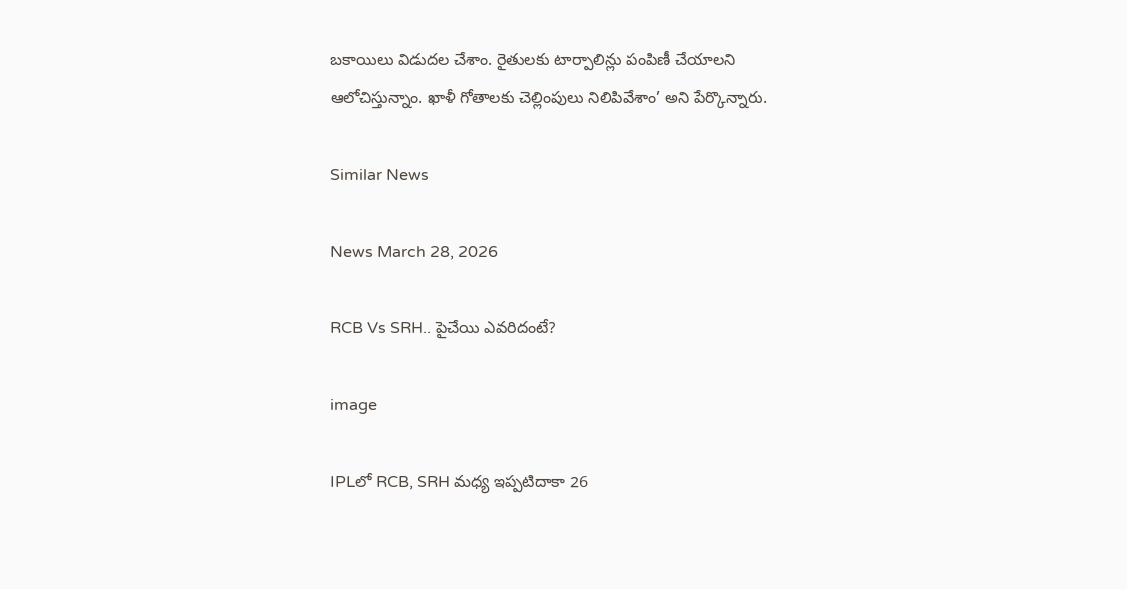బకాయిలు విడుదల చేశాం. రైతులకు టార్పాలిన్లు పంపిణీ చేయాలని ఆలోచిస్తున్నాం. ఖాళీ గోతాలకు చెల్లింపులు నిలిపివేశాం’ అని పేర్కొన్నారు.

Similar News

News March 28, 2026

RCB Vs SRH.. పైచేయి ఎవరిదంటే?

image

IPLలో RCB, SRH మధ్య ఇప్పటిదాకా 26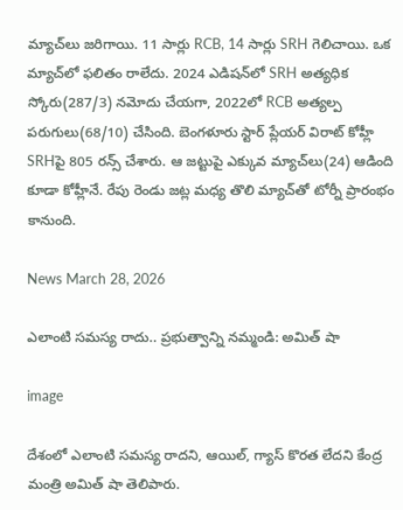మ్యాచ్‌లు జరిగాయి. 11 సార్లు RCB, 14 సార్లు SRH గెలిచాయి. ఒక మ్యాచ్‌లో ఫలితం రాలేదు. 2024 ఎడిషన్‌లో SRH అత్యధిక స్కోరు(287/3) నమోదు చేయగా, 2022లో RCB అత్యల్ప పరుగులు(68/10) చేసింది. బెంగళూరు స్టార్ ప్లేయర్ విరాట్ కోహ్లీ SRHపై 805 రన్స్ చేశారు. ఆ జట్టుపై ఎక్కువ మ్యాచ్‌లు(24) ఆడింది కూడా కోహ్లీనే. రేపు రెండు జట్ల మధ్య తొలి మ్యాచ్‌తో టోర్నీ ప్రారంభం కానుంది.

News March 28, 2026

ఎలాంటి సమస్య రాదు.. ప్రభుత్వాన్ని నమ్మండి: అమిత్ షా

image

దేశంలో ఎలాంటి సమస్య రాదని, ఆయిల్, గ్యాస్ కొరత లేదని కేంద్ర మంత్రి అమిత్ షా తెలిపారు.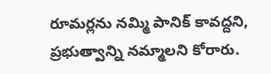రూమర్లను నమ్మి పానిక్ కావద్దని, ప్రభుత్వాన్ని నమ్మాలని కోరారు.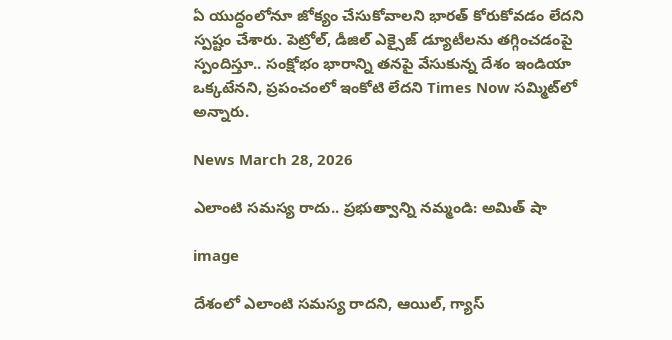ఏ యుద్ధంలోనూ జోక్యం చేసుకోవాలని భారత్ కోరుకోవడం లేదని స్పష్టం చేశారు. పెట్రోల్, డీజిల్ ఎక్సైజ్ డ్యూటీలను తగ్గించడంపై స్పందిస్తూ.. సంక్షోభం భారాన్ని తనపై వేసుకున్న దేశం ఇండియా ఒక్కటేనని, ప్రపంచంలో ఇంకోటి లేదని Times Now సమ్మిట్‌లో అన్నారు.

News March 28, 2026

ఎలాంటి సమస్య రాదు.. ప్రభుత్వాన్ని నమ్మండి: అమిత్ షా

image

దేశంలో ఎలాంటి సమస్య రాదని, ఆయిల్, గ్యాస్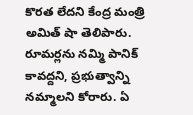కొరత లేదని కేంద్ర మంత్రి అమిత్ షా తెలిపారు. రూమర్లను నమ్మి పానిక్ కావద్దని, ప్రభుత్వాన్ని నమ్మాలని కోరారు. ఏ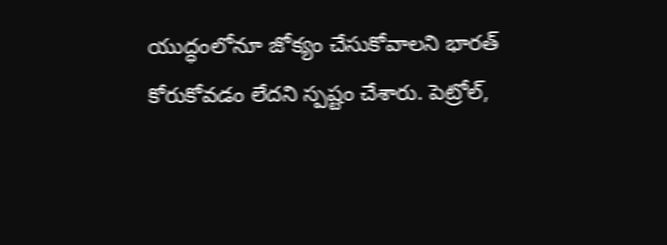యుద్ధంలోనూ జోక్యం చేసుకోవాలని భారత్ కోరుకోవడం లేదని స్పష్టం చేశారు. పెట్రోల్,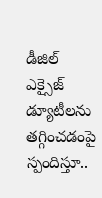డీజిల్ ఎక్సైజ్ డ్యూటీలను తగ్గించడంపై స్పందిస్తూ..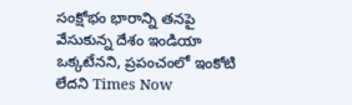సంక్షోభం భారాన్ని తనపై వేసుకున్న దేశం ఇండియా ఒక్కటేనని, ప్రపంచంలో ఇంకోటి లేదని Times Now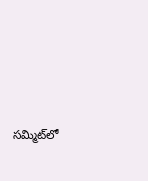సమ్మిట్‌లో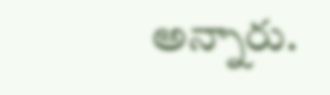అన్నారు.